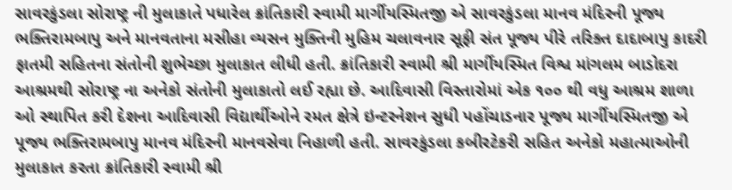સાવરકુંડલા સોરાષ્ટ્ર ની મુલાકાતે પધારેલ ક્રાંતિકારી સ્વામી માર્ગીયસ્મિતજી એ સાવરકુંડલા માનવ મંદિરની પૂજ્ય ભક્તિરામબાપુ અને માનવતાના મસીહા વ્યસન મુક્તિની મુહિમ ચલાવનાર સૂફી સંત પૂજ્ય પીરે તરિક્ત દાદાબાપુ કાદરી ફાતમી સહિતના સંતોની શુભેચ્છા મુલાકાત લીધી હતી. ક્રાંતિકારી સ્વામી શ્રી માર્ગીયસ્મિત વિશ્વ માંગલમ બાડોદરા આશ્રમથી સોરાષ્ટ્ર ના અનેકો સંતોની મુલાકાતો લઈ રહ્યા છે. આદિવાસી વિસ્તારોમાં એક ૧૦૦ થી વધુ આશ્રમ શાળા ઓ સ્થાપિત કરી દેશના આદિવાસી વિદ્યાર્થીઓને રમત ક્ષેત્રે ઇન્ટરનેશન સુધી પહોંચાડનાર પૂજ્ય માર્ગીયસ્મિતજી એ પૂજ્ય ભક્તિરામબાપુ માનવ મંદિરની માનવસેવા નિહાળી હતી. સાવરકુંડલા કબીરટેકરી સહિત અનેકો મહાત્માઓની મુલાકાત કરતા ક્રાંતિકારી સ્વામી શ્રી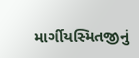માર્ગીયસ્મિતજીનું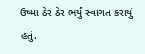ઉષ્મા ઠેર ઠેર ભર્યું સ્વાગત કરાયું હતું.